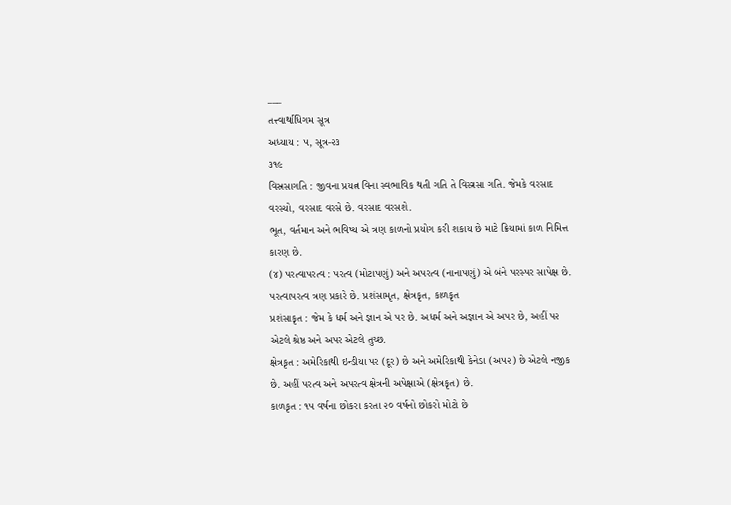___
તત્ત્વાર્થાધિગમ સૂત્ર
અધ્યાય : ૫, સૂત્ર-૨૩
૩૧૯
વિસ્રસાગતિ : જીવના પ્રયત્ન વિના સ્વભાવિક થતી ગતિ તે વિસ્ત્રસા ગતિ. જેમકે વરસાદ વરસ્યો, વરસાદ વરસે છે. વરસાદ વરસશે.
ભૂત, વર્તમાન અને ભવિષ્ય એ ત્રણ કાળનો પ્રયોગ કરી શકાય છે માટે ક્રિયામાં કાળ નિમિત્ત કારણ છે.
(૪) પરત્વાપરત્વ : પરત્વ (મોટાપણું) અને અપરત્વ (નાનાપણું) એ બંને પરસ્પર સાપેક્ષ છે.
પરત્વાપરત્વ ત્રણ પ્રકારે છે. પ્રશંસામૃત, ક્ષેત્રકૃત, કાળકૃત
પ્રશંસાકૃત : જેમ કે ધર્મ અને જ્ઞાન એ પર છે. અધર્મ અને અજ્ઞાન એ અપર છે, અહીં પ૨ એટલે શ્રેષ્ઠ અને અપર એટલે તુચ્છ.
ક્ષેત્રકૃત : અમેરિકાથી ઇન્ડીયા પર (દૂર) છે અને અમેરિકાથી કેનેડા (અ૫૨) છે એટલે નજીક છે. અહીં પરત્વ અને અપરત્વ ક્ષેત્રની અપેક્ષાએ (ક્ષેત્રકૃત) છે.
કાળકૃત : ૧૫ વર્ષના છોકરા કરતા ૨૦ વર્ષનો છોકરો મોટો છે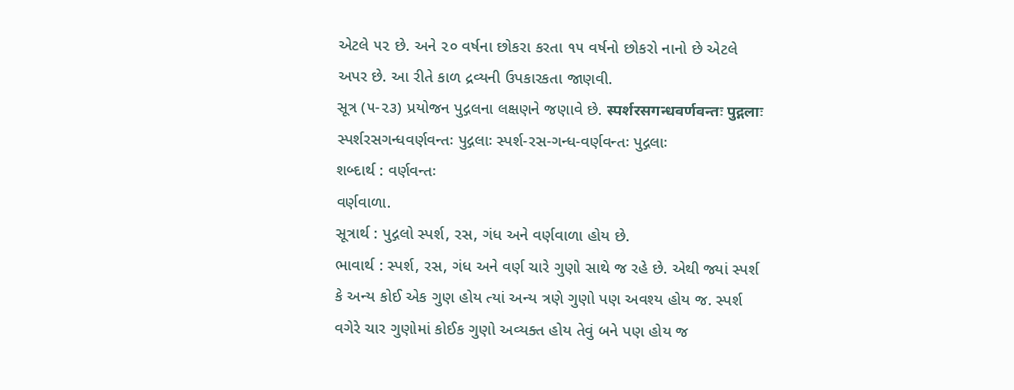એટલે ૫૨ છે. અને ૨૦ વર્ષના છોકરા કરતા ૧૫ વર્ષનો છોકરો નાનો છે એટલે અપર છે. આ રીતે કાળ દ્રવ્યની ઉપકારકતા જાણવી.
સૂત્ર (૫-૨૩) પ્રયોજન પુદ્ગલના લક્ષણને જણાવે છે. स्पर्शरसगन्धवर्णवन्तः पुद्गलाः સ્પર્શરસગન્ધવર્ણવન્તઃ પુદ્ગલાઃ સ્પર્શ-રસ-ગન્ધ-વર્ણવન્તઃ પુદ્ગલાઃ
શબ્દાર્થ : વર્ણવન્તઃ
વર્ણવાળા.
સૂત્રાર્થ : પુદ્ગલો સ્પર્શ, રસ, ગંધ અને વર્ણવાળા હોય છે.
ભાવાર્થ : સ્પર્શ, રસ, ગંધ અને વર્ણ ચારે ગુણો સાથે જ રહે છે. એથી જ્યાં સ્પર્શ કે અન્ય કોઈ એક ગુણ હોય ત્યાં અન્ય ત્રણે ગુણો પણ અવશ્ય હોય જ. સ્પર્શ વગેરે ચાર ગુણોમાં કોઈક ગુણો અવ્યક્ત હોય તેવું બને પણ હોય જ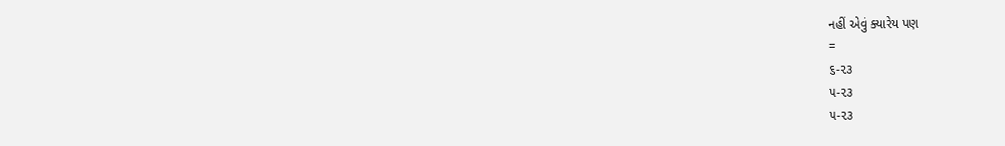નહીં એવું ક્યારેય પણ
=
૬-૨૩
૫-૨૩
૫-૨૩